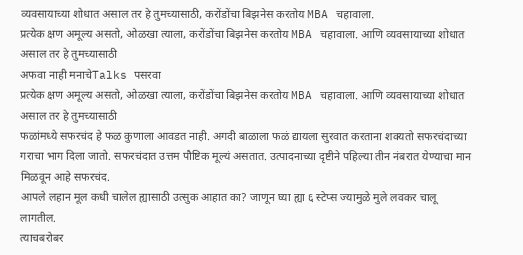व्यवसायाच्या शोधात असाल तर हे तुमच्यासाठी, करोंडोंचा बिझनेस करतोय MBA चहावाला.
प्रत्येक क्षण अमूल्य असतो, ओळखा त्याला, करोंडोंचा बिझनेस करतोय MBA चहावाला. आणि व्यवसायाच्या शोधात असाल तर हे तुमच्यासाठी
अफवा नाही मनाचेTalks पसरवा
प्रत्येक क्षण अमूल्य असतो, ओळखा त्याला, करोंडोंचा बिझनेस करतोय MBA चहावाला. आणि व्यवसायाच्या शोधात असाल तर हे तुमच्यासाठी
फळांमध्ये सफरचंद हे फळ कुणाला आवडत नाही. अगदी बाळाला फळं द्यायला सुरवात करताना शक्यतो सफरचंदाच्या गराचा भाग दिला जातो. सफरचंदात उत्तम पौष्टिक मूल्यं असतात. उत्पादनाच्या दृष्टीने पहिल्या तीन नंबरात येण्याचा मान मिळवून आहे सफरचंद.
आपले लहान मूल कधी चालेल ह्यासाठी उत्सुक आहात का? जाणून घ्या ह्या ६ स्टेप्स ज्यामुळे मुले लवकर चालू लागतील.
त्याचबरोबर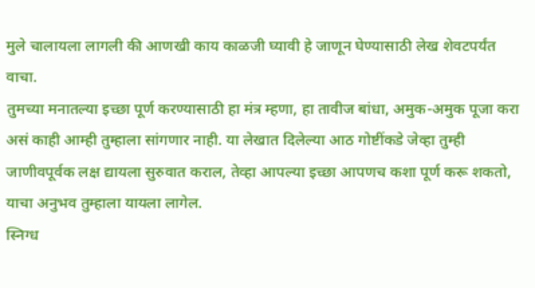मुले चालायला लागली की आणखी काय काळजी घ्यावी हे जाणून घेण्यासाठी लेख शेवटपर्यंत वाचा.
तुमच्या मनातल्या इच्छा पूर्ण करण्यासाठी हा मंत्र म्हणा, हा तावीज बांधा, अमुक-अमुक पूजा करा असं काही आम्ही तुम्हाला सांगणार नाही. या लेखात दिलेल्या आठ गोष्टींकडे जेव्हा तुम्ही जाणीवपूर्वक लक्ष द्यायला सुरुवात कराल, तेव्हा आपल्या इच्छा आपणच कशा पूर्ण करू शकतो, याचा अनुभव तुम्हाला यायला लागेल.
स्निग्ध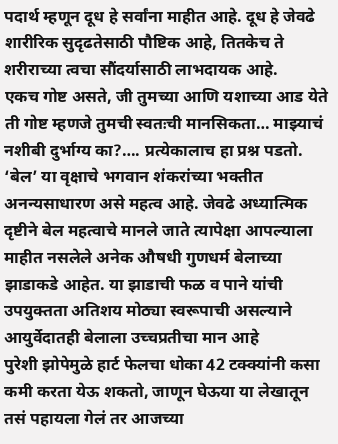पदार्थ म्हणून दूध हे सर्वांना माहीत आहे. दूध हे जेवढे शारीरिक सुदृढतेसाठी पौष्टिक आहे, तितकेच ते शरीराच्या त्वचा सौंदर्यासाठी लाभदायक आहे.
एकच गोष्ट असते, जी तुमच्या आणि यशाच्या आड येते ती गोष्ट म्हणजे तुमची स्वतःची मानसिकता… माझ्याचं नशीबी दुर्भाग्य का?…. प्रत्येकालाच हा प्रश्न पडतो.
‘बेल’ या वृक्षाचे भगवान शंकरांच्या भक्तीत अनन्यसाधारण असे महत्व आहे. जेवढे अध्यात्मिक दृष्टीने बेल महत्वाचे मानले जाते त्यापेक्षा आपल्याला माहीत नसलेले अनेक औषधी गुणधर्म बेलाच्या झाडाकडे आहेत. या झाडाची फळ व पाने यांची उपयुक्तता अतिशय मोठ्या स्वरूपाची असल्याने आयुर्वेदातही बेलाला उच्चप्रतीचा मान आहे
पुरेशी झोपेमुळे हार्ट फेलचा धोका 42 टक्क्यांनी कसा कमी करता येऊ शकतो, जाणून घेऊया या लेखातून
तसं पहायला गेलं तर आजच्या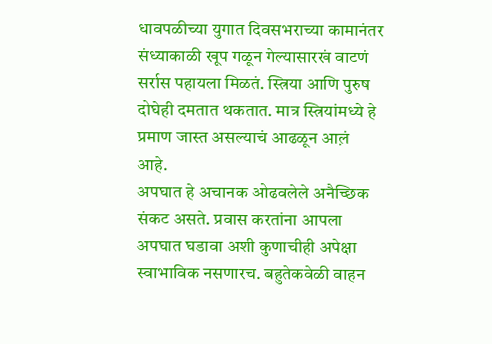धावपळीच्या युगात दिवसभराच्या कामानंतर संध्याकाळी खूप गळून गेल्यासारखं वाटणं सर्रास पहायला मिळतं. स्त्रिया आणि पुरुष दोघेही दमतात थकतात. मात्र स्त्रियांमध्ये हे प्रमाण जास्त असल्याचं आढळून आल़ं आहे.
अपघात हे अचानक ओढवलेले अनैच्छिक संकट असते. प्रवास करतांना आपला अपघात घडावा अशी कुणाचीही अपेक्षा स्वाभाविक नसणारच. बहुतेकवेळी वाहन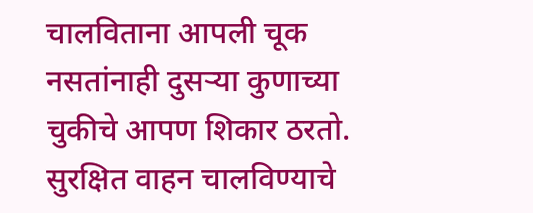चालविताना आपली चूक नसतांनाही दुसऱ्या कुणाच्या चुकीचे आपण शिकार ठरतो. सुरक्षित वाहन चालविण्याचे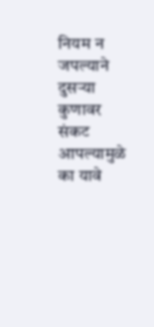नियम न जपल्याने दुसऱ्या कुणावर संकट आपल्यामुळे का यावे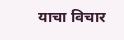याचा विचार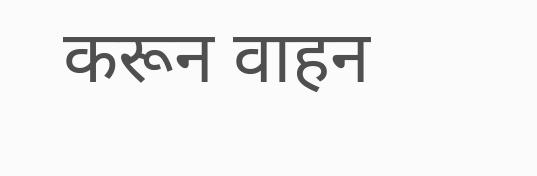करून वाहन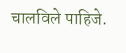चालविले पाहिजे.